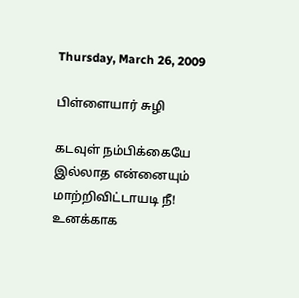Thursday, March 26, 2009

பிள்ளையார் சுழி

கடவுள் நம்பிக்கையே
இல்லாத என்னையும்
மாற்றிவிட்டாயடி நீ!
உனக்காக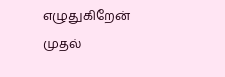எழுதுகிறேன்
முதல்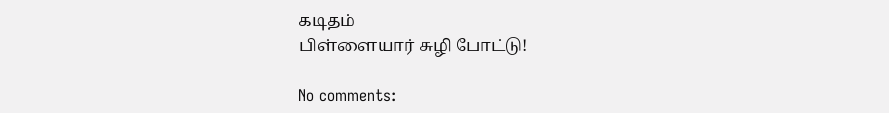கடிதம்
பிள்ளையார் சுழி போட்டு!

No comments: